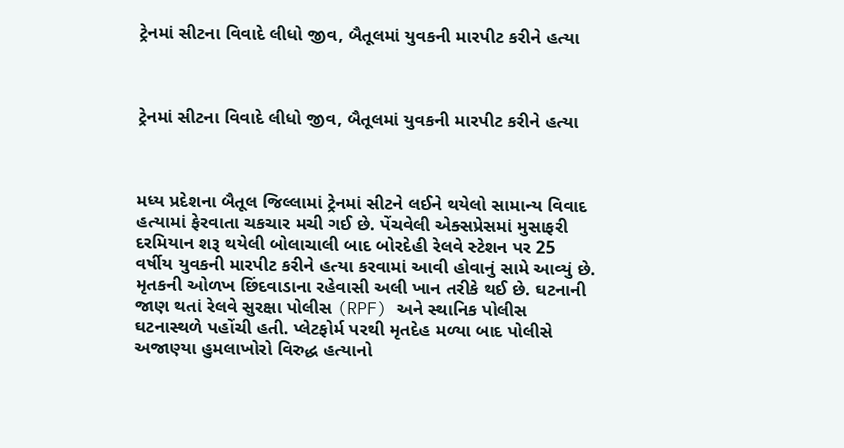ટ્રેનમાં સીટના વિવાદે લીધો જીવ, બૈતૂલમાં યુવકની મારપીટ કરીને હત્યા



ટ્રેનમાં સીટના વિવાદે લીધો જીવ, બૈતૂલમાં યુવકની મારપીટ કરીને હત્યા



મધ્ય પ્રદેશના બૈતૂલ જિલ્લામાં ટ્રેનમાં સીટને લઈને થયેલો સામાન્ય વિવાદ હત્યામાં ફેરવાતા ચકચાર મચી ગઈ છે. પેંચવેલી એક્સપ્રેસમાં મુસાફરી દરમિયાન શરૂ થયેલી બોલાચાલી બાદ બોરદેહી રેલવે સ્ટેશન પર 25 વર્ષીય યુવકની મારપીટ કરીને હત્યા કરવામાં આવી હોવાનું સામે આવ્યું છે.
મૃતકની ઓળખ છિંદવાડાના રહેવાસી અલી ખાન તરીકે થઈ છે. ઘટનાની જાણ થતાં રેલવે સુરક્ષા પોલીસ (RPF) અને સ્થાનિક પોલીસ ઘટનાસ્થળે પહોંચી હતી. પ્લેટફોર્મ પરથી મૃતદેહ મળ્યા બાદ પોલીસે અજાણ્યા હુમલાખોરો વિરુદ્ધ હત્યાનો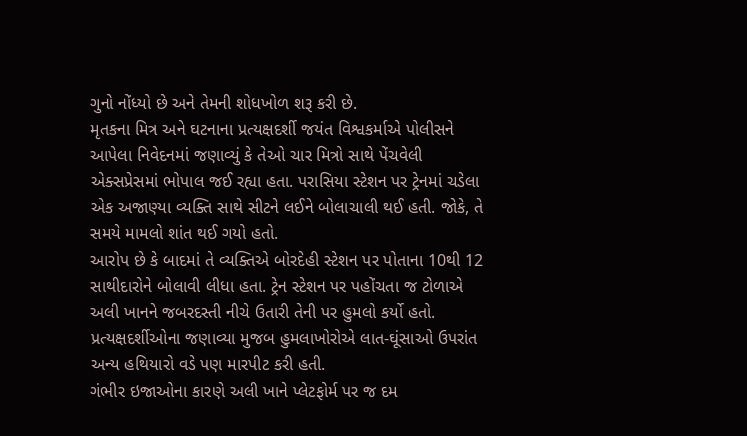ગુનો નોંધ્યો છે અને તેમની શોધખોળ શરૂ કરી છે.
મૃતકના મિત્ર અને ઘટનાના પ્રત્યક્ષદર્શી જયંત વિશ્વકર્માએ પોલીસને આપેલા નિવેદનમાં જણાવ્યું કે તેઓ ચાર મિત્રો સાથે પેંચવેલી એક્સપ્રેસમાં ભોપાલ જઈ રહ્યા હતા. પરાસિયા સ્ટેશન પર ટ્રેનમાં ચડેલા એક અજાણ્યા વ્યક્તિ સાથે સીટને લઈને બોલાચાલી થઈ હતી. જોકે, તે સમયે મામલો શાંત થઈ ગયો હતો.
આરોપ છે કે બાદમાં તે વ્યક્તિએ બોરદેહી સ્ટેશન પર પોતાના 10થી 12 સાથીદારોને બોલાવી લીધા હતા. ટ્રેન સ્ટેશન પર પહોંચતા જ ટોળાએ અલી ખાનને જબરદસ્તી નીચે ઉતારી તેની પર હુમલો કર્યો હતો. પ્રત્યક્ષદર્શીઓના જણાવ્યા મુજબ હુમલાખોરોએ લાત-ઘૂંસાઓ ઉપરાંત અન્ય હથિયારો વડે પણ મારપીટ કરી હતી.
ગંભીર ઇજાઓના કારણે અલી ખાને પ્લેટફોર્મ પર જ દમ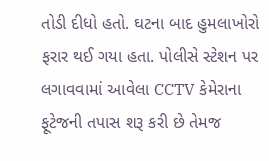તોડી દીધો હતો. ઘટના બાદ હુમલાખોરો ફરાર થઈ ગયા હતા. પોલીસે સ્ટેશન પર લગાવવામાં આવેલા CCTV કેમેરાના ફૂટેજની તપાસ શરૂ કરી છે તેમજ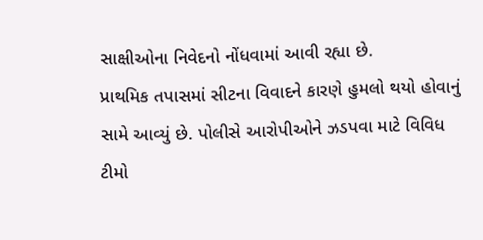સાક્ષીઓના નિવેદનો નોંધવામાં આવી રહ્યા છે.
પ્રાથમિક તપાસમાં સીટના વિવાદને કારણે હુમલો થયો હોવાનું સામે આવ્યું છે. પોલીસે આરોપીઓને ઝડપવા માટે વિવિધ ટીમો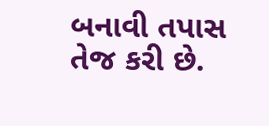બનાવી તપાસ તેજ કરી છે.